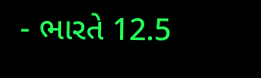- ભારતે 12.5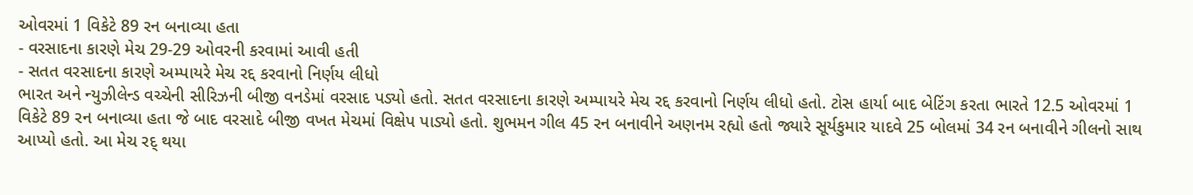ઓવરમાં 1 વિકેટે 89 રન બનાવ્યા હતા
- વરસાદના કારણે મેચ 29-29 ઓવરની કરવામાં આવી હતી
- સતત વરસાદના કારણે અમ્પાયરે મેચ રદ્દ કરવાનો નિર્ણય લીધો
ભારત અને ન્યુઝીલેન્ડ વચ્ચેની સીરિઝની બીજી વનડેમાં વરસાદ પડ્યો હતો. સતત વરસાદના કારણે અમ્પાયરે મેચ રદ્દ કરવાનો નિર્ણય લીધો હતો. ટોસ હાર્યા બાદ બેટિંગ કરતા ભારતે 12.5 ઓવરમાં 1 વિકેટે 89 રન બનાવ્યા હતા જે બાદ વરસાદે બીજી વખત મેચમાં વિક્ષેપ પાડ્યો હતો. શુભમન ગીલ 45 રન બનાવીને અણનમ રહ્યો હતો જ્યારે સૂર્યકુમાર યાદવે 25 બોલમાં 34 રન બનાવીને ગીલનો સાથ આપ્યો હતો. આ મેચ રદ્ થયા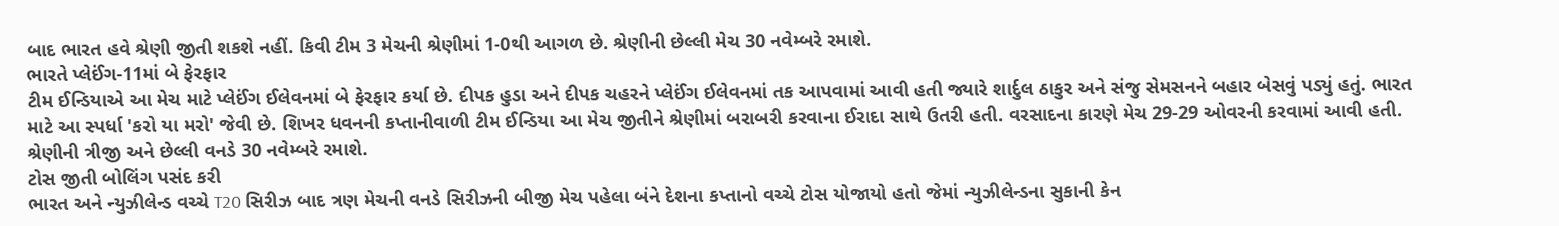બાદ ભારત હવે શ્રેણી જીતી શકશે નહીં. કિવી ટીમ 3 મેચની શ્રેણીમાં 1-0થી આગળ છે. શ્રેણીની છેલ્લી મેચ 30 નવેમ્બરે રમાશે.
ભારતે પ્લેઈંગ-11માં બે ફેરફાર
ટીમ ઈન્ડિયાએ આ મેચ માટે પ્લેઈંગ ઈલેવનમાં બે ફેરફાર કર્યા છે. દીપક હુડા અને દીપક ચહરને પ્લેઈંગ ઈલેવનમાં તક આપવામાં આવી હતી જ્યારે શાર્દુલ ઠાકુર અને સંજુ સેમસનને બહાર બેસવું પડ્યું હતું. ભારત માટે આ સ્પર્ધા 'કરો યા મરો' જેવી છે. શિખર ધવનની કપ્તાનીવાળી ટીમ ઈન્ડિયા આ મેચ જીતીને શ્રેણીમાં બરાબરી કરવાના ઈરાદા સાથે ઉતરી હતી. વરસાદના કારણે મેચ 29-29 ઓવરની કરવામાં આવી હતી. શ્રેણીની ત્રીજી અને છેલ્લી વનડે 30 નવેમ્બરે રમાશે.
ટોસ જીતી બોલિંગ પસંદ કરી
ભારત અને ન્યુઝીલેન્ડ વચ્ચે T20 સિરીઝ બાદ ત્રણ મેચની વનડે સિરીઝની બીજી મેચ પહેલા બંને દેશના કપ્તાનો વચ્ચે ટોસ યોજાયો હતો જેમાં ન્યુઝીલેન્ડના સુકાની કેન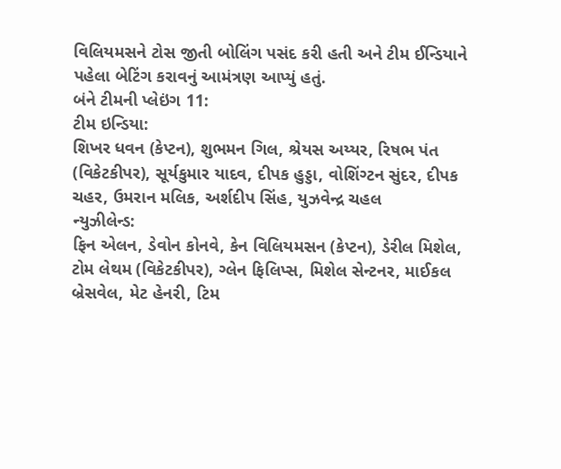વિલિયમસને ટોસ જીતી બોલિંગ પસંદ કરી હતી અને ટીમ ઈન્ડિયાને પહેલા બેટિંગ કરાવનું આમંત્રણ આપ્યું હતું.
બંને ટીમની પ્લેઇંગ 11:
ટીમ ઇન્ડિયા:
શિખર ધવન (કેપ્ટન), શુભમન ગિલ, શ્રેયસ અય્યર, રિષભ પંત (વિકેટકીપર), સૂર્યકુમાર યાદવ, દીપક હુડ્ડા, વોશિંગ્ટન સુંદર, દીપક ચહર, ઉમરાન મલિક, અર્શદીપ સિંહ, યુઝવેન્દ્ર ચહલ
ન્યુઝીલેન્ડ:
ફિન એલન, ડેવોન કોનવે, કેન વિલિયમસન (કેપ્ટન), ડેરીલ મિશેલ, ટોમ લેથમ (વિકેટકીપર), ગ્લેન ફિલિપ્સ, મિશેલ સેન્ટનર, માઈકલ બ્રેસવેલ, મેટ હેનરી, ટિમ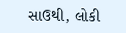સાઉથી, લોકી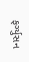ફર્ગ્યુસન